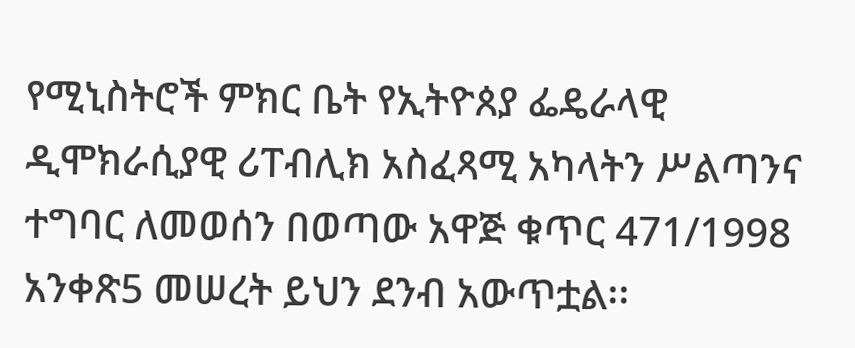የሚኒስትሮች ምክር ቤት የኢትዮጰያ ፌዴራላዊ ዲሞክራሲያዊ ሪፐብሊክ አስፈጻሚ አካላትን ሥልጣንና ተግባር ለመወሰን በወጣው አዋጅ ቁጥር 471/1998 አንቀጽ5 መሠረት ይህን ደንብ አውጥቷል፡፡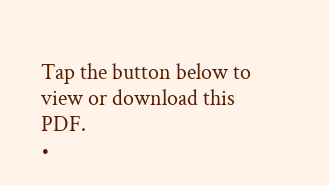Tap the button below to view or download this PDF.
•